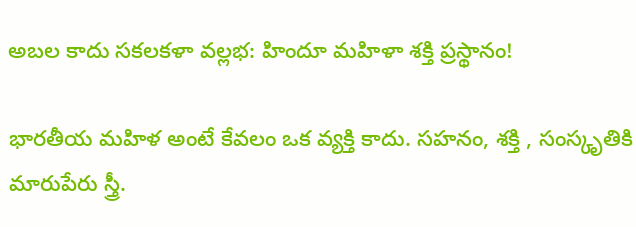అబల కాదు సకలకళా వల్లభ: హిందూ మహిళా శక్తి ప్రస్థానం!

భారతీయ మహిళ అంటే కేవలం ఒక వ్యక్తి కాదు. సహనం, శక్తి , సంస్కృతికి మారుపేరు స్త్రీ.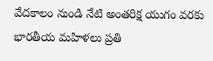వేదకాలం నుండి నేటి అంతరిక్ష యుగం వరకు భారతీయ మహిళలు ప్రతి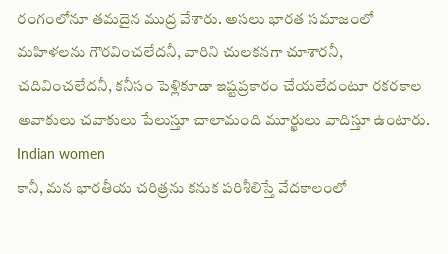రంగంలోనూ తమదైన ముద్ర వేశారు. అసలు భారత సమాజంలో మహిళలను గౌరవించలేదనీ, వారిని చులకనగా చూశారనీ, చదివించలేదనీ, కనీసం పెళ్లికూడా ఇష్టప్రకారం చేయలేదంటూ రకరకాల అవాకులు చవాకులు పేలుస్తూ చాలామంది మూర్ఖులు వాదిస్తూ ఉంటారు.
Indian women
కానీ, మన భారతీయ చరిత్రను కనుక పరిశీలిస్తే వేదకాలంలో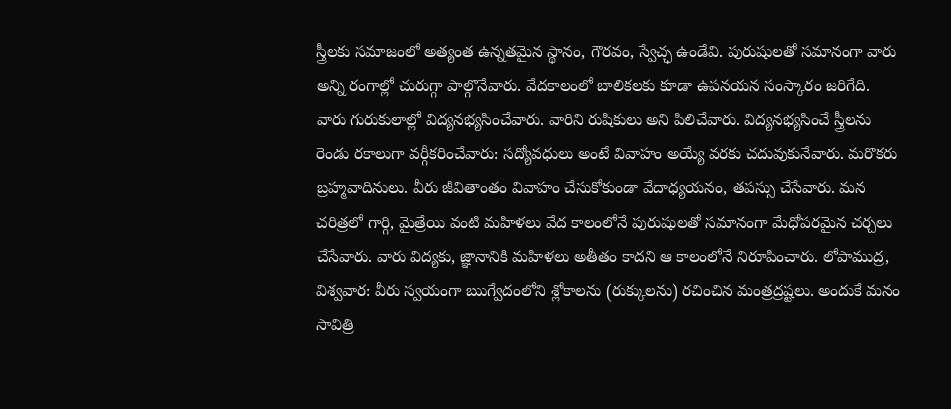స్త్రీలకు సమాజంలో అత్యంత ఉన్నతమైన స్థానం, గౌరవం, స్వేచ్ఛ ఉండేవి. పురుషులతో సమానంగా వారు అన్ని రంగాల్లో చురుగ్గా పాల్గొనేవారు. వేదకాలంలో బాలికలకు కూడా ఉపనయన సంస్కారం జరిగేది. వారు గురుకులాల్లో విద్యనభ్యసించేవారు. వారిని రుషికులు అని పిలిచేవారు. విద్యనభ్యసించే స్త్రీలను రెండు రకాలుగా వర్గీకరించేవారు: సద్యోవధులు అంటే వివాహం అయ్యే వరకు చదువుకునేవారు. మరొకరు బ్రహ్మవాదినులు. వీరు జీవితాంతం వివాహం చేసుకోకుండా వేదాధ్యయనం, తపస్సు చేసేవారు. మన చరిత్రలో గార్గి, మైత్రేయి వంటి మహిళలు వేద కాలంలోనే పురుషులతో సమానంగా మేధోపరమైన చర్చలు చేసేవారు. వారు విద్యకు, జ్ఞానానికి మహిళలు అతీతం కాదని ఆ కాలంలోనే నిరూపించారు. లోపాముద్ర, విశ్వవార: వీరు స్వయంగా ఋగ్వేదంలోని శ్లోకాలను (రుక్కులను) రచించిన మంత్రద్రష్టలు. అందుకే మనం సావిత్రి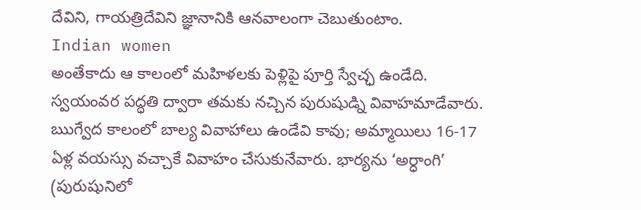దేవిని, గాయత్రిదేవిని జ్ఞానానికి ఆనవాలంగా చెబుతుంటాం.
Indian women
అంతేకాదు ఆ కాలంలో మహిళలకు పెళ్లిపై పూర్తి స్వేచ్ఛ ఉండేది. స్వయంవర పద్ధతి ద్వారా తమకు నచ్చిన పురుషుడ్ని వివాహమాడేవారు. ఋగ్వేద కాలంలో బాల్య వివాహాలు ఉండేవి కావు; అమ్మాయిలు 16-17 ఏళ్ల వయస్సు వచ్చాకే వివాహం చేసుకునేవారు. భార్యను ‘అర్ధాంగి’ (పురుషునిలో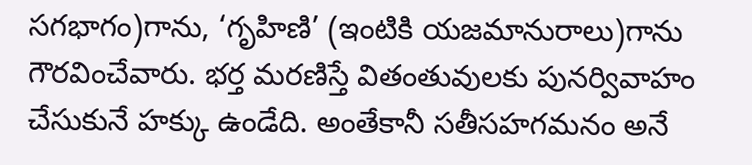సగభాగం)గాను, ‘గృహిణి’ (ఇంటికి యజమానురాలు)గాను గౌరవించేవారు. భర్త మరణిస్తే వితంతువులకు పునర్వివాహం చేసుకునే హక్కు ఉండేది. అంతేకానీ సతీసహగమనం అనే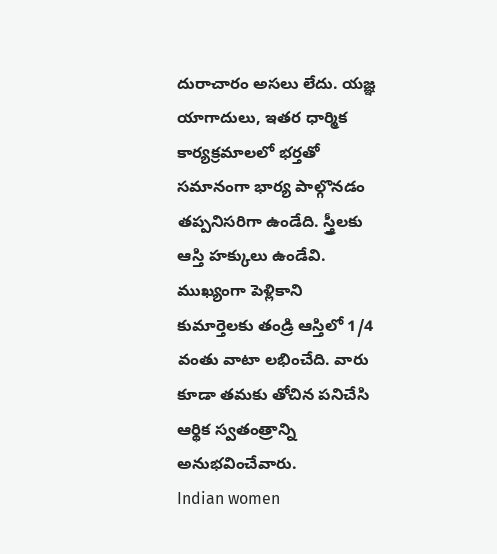దురాచారం అసలు లేదు. యజ్ఞ యాగాదులు, ఇతర ధార్మిక కార్యక్రమాలలో భర్తతో సమానంగా భార్య పాల్గొనడం తప్పనిసరిగా ఉండేది. స్త్రీలకు ఆస్తి హక్కులు ఉండేవి. ముఖ్యంగా పెళ్లికాని కుమార్తెలకు తండ్రి ఆస్తిలో 1/4 వంతు వాటా లభించేది. వారు కూడా తమకు తోచిన పనిచేసి ఆర్థిక స్వతంత్రాన్ని అనుభవించేవారు.
Indian women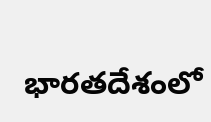భారతదేశంలో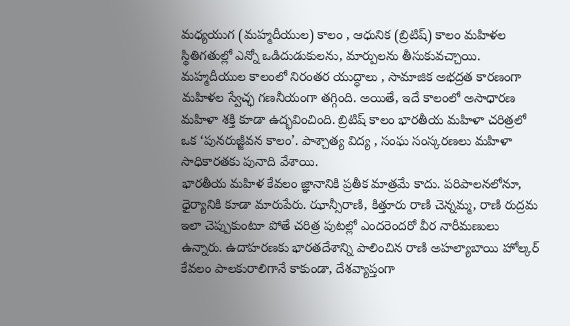మధ్యయుగ (మహ్మదీయుల) కాలం , ఆధునిక (బ్రిటిష్) కాలం మహిళల స్థితిగతుల్లో ఎన్నో ఒడిదుడుకులను, మార్పులను తీసుకువచ్చాయి. మహ్మదీయుల కాలంలో నిరంతర యుద్ధాలు , సామాజిక అభద్రత కారణంగా మహిళల స్వేచ్ఛ గణనీయంగా తగ్గింది. అయితే, ఇదే కాలంలో అసాధారణ మహిళా శక్తి కూడా ఉద్భవించింది. బ్రిటిష్ కాలం భారతీయ మహిళా చరిత్రలో ఒక ‘పునరుజ్జీవన కాలం’. పాశ్చాత్య విద్య , సంఘ సంస్కరణలు మహిళా సాధికారతకు పునాది వేశాయి.
భారతీయ మహిళ కేవలం జ్ఞానానికి ప్రతీక మాత్రమే కాదు. పరిపాలనలోనూ, ధైర్యానికి కూడా మారుపేరు. ఝాన్సీరాణి, కిత్తూరు రాణి చెన్నమ్మ, రాణి రుద్రమ ఇలా చెప్పుకుంటూ పోతే చరిత్ర పుటల్లో ఎందరెందరో వీర నారీమణులు ఉన్నారు. ఉదాహరణకు భారతదేశాన్ని పాలించిన రాణి అహల్యాబాయి హోల్కర్ కేవలం పాలకురాలిగానే కాకుండా, దేశవ్యాప్తంగా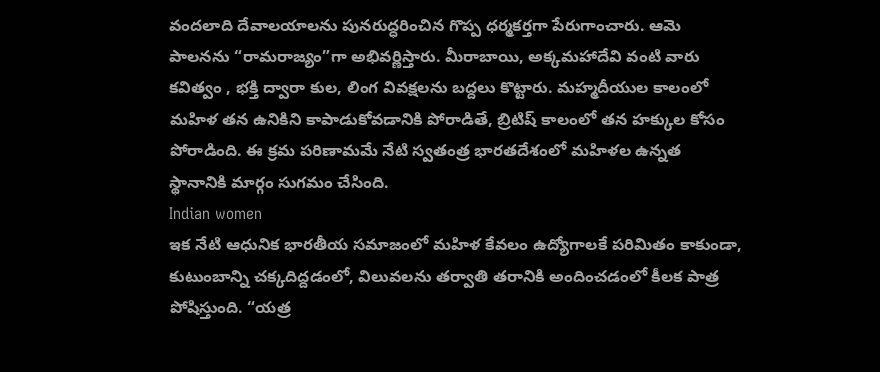వందలాది దేవాలయాలను పునరుద్ధరించిన గొప్ప ధర్మకర్తగా పేరుగాంచారు. ఆమె పాలనను “రామరాజ్యం”గా అభివర్ణిస్తారు. మీరాబాయి, అక్కమహాదేవి వంటి వారు కవిత్వం , భక్తి ద్వారా కుల, లింగ వివక్షలను బద్దలు కొట్టారు. మహ్మదీయుల కాలంలో మహిళ తన ఉనికిని కాపాడుకోవడానికి పోరాడితే, బ్రిటిష్ కాలంలో తన హక్కుల కోసం పోరాడింది. ఈ క్రమ పరిణామమే నేటి స్వతంత్ర భారతదేశంలో మహిళల ఉన్నత స్థానానికి మార్గం సుగమం చేసింది.
Indian women
ఇక నేటి ఆధునిక భారతీయ సమాజంలో మహిళ కేవలం ఉద్యోగాలకే పరిమితం కాకుండా, కుటుంబాన్ని చక్కదిద్దడంలో, విలువలను తర్వాతి తరానికి అందించడంలో కీలక పాత్ర పోషిస్తుంది. “యత్ర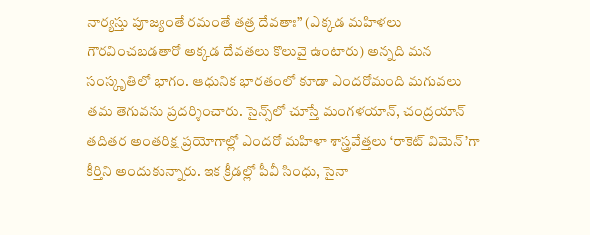నార్యస్తు పూజ్యంతే రమంతే తత్ర దేవతాః” (ఎక్కడ మహిళలు గౌరవించబడతారో అక్కడ దేవతలు కొలువై ఉంటారు) అన్నది మన సంస్కృతిలో భాగం. ఆధునిక భారతంలో కూడా ఎందరోమంది మగువలు తమ తెగువను ప్రదర్శించారు. సైన్స్‌లో చూస్తే మంగళయాన్, చంద్రయాన్ తదితర అంతరిక్ష ప్రయోగాల్లో ఎందరో మహిళా శాస్త్రవేత్తలు ‘రాకెట్ విమెన్’గా కీర్తిని అందుకున్నారు. ఇక క్రీడల్లో పీవీ సింధు, సైనా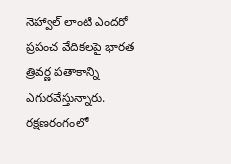నెహ్వాల్ లాంటి ఎందరో ప్రపంచ వేదికలపై భారత త్రివర్ణ పతాకాన్ని ఎగురవేస్తున్నారు. రక్షణరంగంలో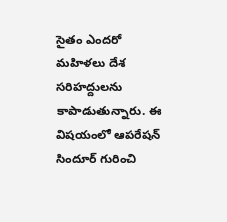సైతం ఎందరో మహిళలు దేశ సరిహద్దులను కాపాడుతున్నారు. ఈ విషయంలో ఆపరేషన్ సిందూర్ గురించి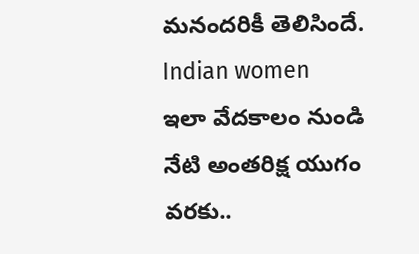మనందరికీ తెలిసిందే.
Indian women
ఇలా వేదకాలం నుండి నేటి అంతరిక్ష యుగం వరకు..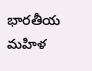భారతీయ మహిళ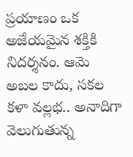ప్రయాణం ఒక అజేయమైన శక్తికి నిదర్శనం. ఆమె అబల కాదు, సకల కళా వల్లభ.. అనాదిగా వెలుగుతున్న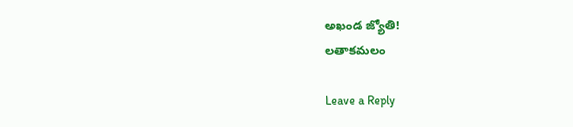అఖండ జ్యోతి!
లతాకమలం

Leave a Reply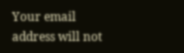Your email address will not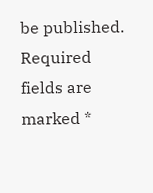be published. Required fields are marked *